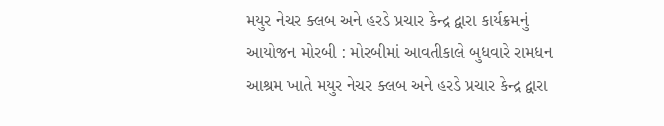મયુર નેચર ક્લબ અને હરડે પ્રચાર કેન્દ્ર દ્વારા કાર્યક્રમનું આયોજન મોરબી : મોરબીમાં આવતીકાલે બુધવારે રામધન આશ્રમ ખાતે મયુર નેચર ક્લબ અને હરડે પ્રચાર કેન્દ્ર દ્વારા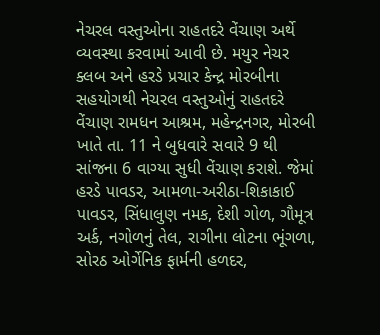નેચરલ વસ્તુઓના રાહતદરે વેંચાણ અર્થે વ્યવસ્થા કરવામાં આવી છે. મયુર નેચર ક્લબ અને હરડે પ્રચાર કેન્દ્ર મોરબીના સહયોગથી નેચરલ વસ્તુઓનું રાહતદરે વેંચાણ રામધન આશ્રમ, મહેન્દ્રનગર, મોરબી ખાતે તા. 11 ને બુધવારે સવારે 9 થી સાંજના 6 વાગ્યા સુધી વેંચાણ કરાશે. જેમાં હરડે પાવડર, આમળા-અરીઠા-શિકાકાઈ પાવડર, સિંધાલુણ નમક, દેશી ગોળ, ગૌમૂત્ર અર્ક, નગોળનું તેલ, રાગીના લોટના ભૂંગળા, સોરઠ ઓર્ગેનિક ફાર્મની હળદર,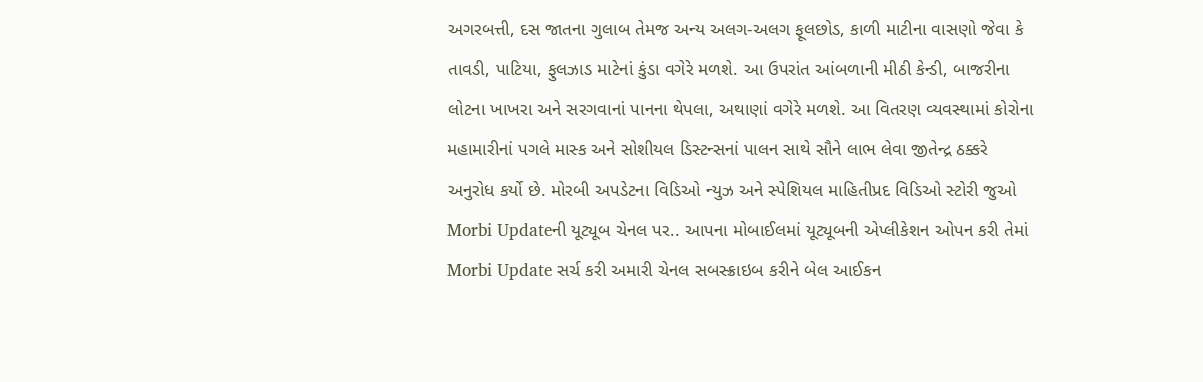અગરબત્તી, દસ જાતના ગુલાબ તેમજ અન્ય અલગ-અલગ ફૂલછોડ, કાળી માટીના વાસણો જેવા કે તાવડી, પાટિયા, ફુલઝાડ માટેનાં કુંડા વગેરે મળશે. આ ઉપરાંત આંબળાની મીઠી કેન્ડી, બાજરીના લોટના ખાખરા અને સરગવાનાં પાનના થેપલા, અથાણાં વગેરે મળશે. આ વિતરણ વ્યવસ્થામાં કોરોના મહામારીનાં પગલે માસ્ક અને સોશીયલ ડિસ્ટન્સનાં પાલન સાથે સૌને લાભ લેવા જીતેન્દ્ર ઠક્કરે અનુરોધ કર્યો છે. મોરબી અપડેટના વિડિઓ ન્યુઝ અને સ્પેશિયલ માહિતીપ્રદ વિડિઓ સ્ટોરી જુઓ Morbi Updateની યૂટ્યૂબ ચેનલ પર.. આપના મોબાઈલમાં યૂટ્યૂબની એપ્લીકેશન ઓપન કરી તેમાં Morbi Update સર્ચ કરી અમારી ચેનલ સબસ્ક્રાઇબ કરીને બેલ આઈકન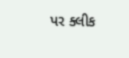પર ક્લીક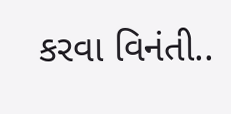કરવા વિનંતી..